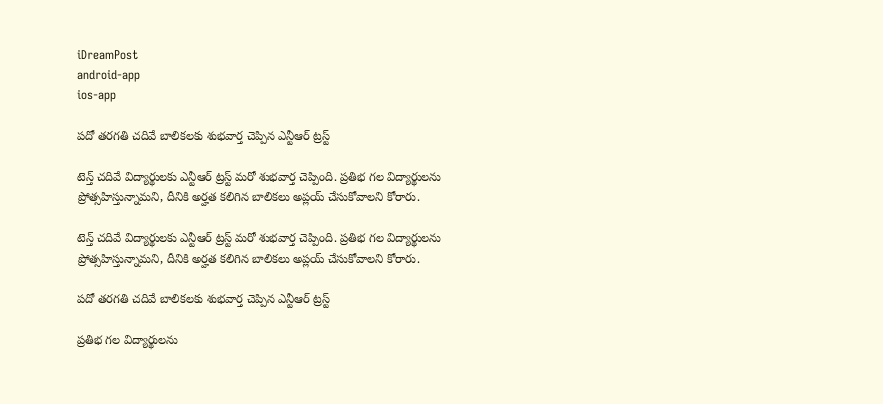iDreamPost
android-app
ios-app

పదో తరగతి చదివే బాలికలకు శుభవార్త చెప్పిన ఎన్టీఆర్ ట్రస్ట్

టెన్త్ చదివే విద్యార్థులకు ఎన్టీఆర్ ట్రస్ట్ మరో శుభవార్త చెప్పింది. ప్రతిభ గల విద్యార్థులను ప్రోత్సహిస్తున్నామని, దీనికి అర్హత కలిగిన బాలికలు అప్లయ్ చేసుకోవాలని కోరారు.

టెన్త్ చదివే విద్యార్థులకు ఎన్టీఆర్ ట్రస్ట్ మరో శుభవార్త చెప్పింది. ప్రతిభ గల విద్యార్థులను ప్రోత్సహిస్తున్నామని, దీనికి అర్హత కలిగిన బాలికలు అప్లయ్ చేసుకోవాలని కోరారు.

పదో తరగతి చదివే బాలికలకు శుభవార్త చెప్పిన ఎన్టీఆర్ ట్రస్ట్

ప్రతిభ గల విద్యార్థులను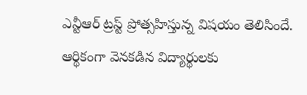ఎన్టీఆర్ ట్రస్ట్ ప్రోత్సహిస్తున్న విషయం తెలిసిందే. ఆర్థికంగా వెనకడిన విద్యార్థులకు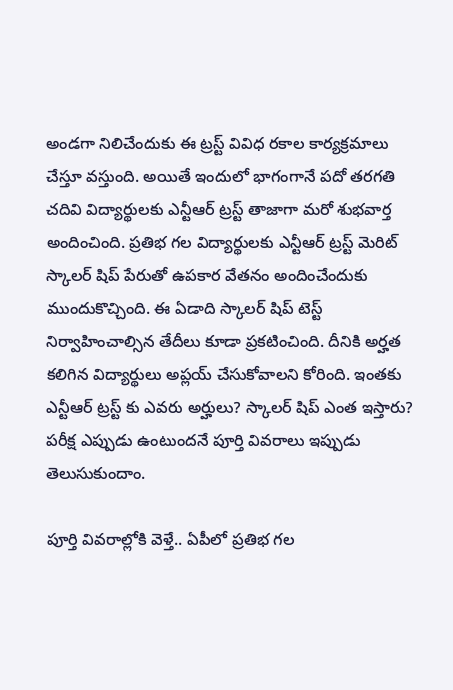అండగా నిలిచేందుకు ఈ ట్రస్ట్ వివిధ రకాల కార్యక్రమాలు చేస్తూ వస్తుంది. అయితే ఇందులో భాగంగానే పదో తరగతి చదివి విద్యార్థులకు ఎన్టీఆర్ ట్రస్ట్ తాజాగా మరో శుభవార్త అందించింది. ప్రతిభ గల విద్యార్థులకు ఎన్టీఆర్ ట్రస్ట్ మెరిట్ స్కాలర్ షిప్ పేరుతో ఉపకార వేతనం అందించేందుకు ముందుకొచ్చింది. ఈ ఏడాది స్కాలర్ షిప్ టెస్ట్ నిర్వాహించాల్సిన తేదీలు కూడా ప్రకటించింది. దీనికి అర్హత కలిగిన విద్యార్థులు అప్లయ్ చేసుకోవాలని కోరింది. ఇంతకు ఎన్టీఆర్ ట్రస్ట్ కు ఎవరు అర్హులు? స్కాలర్ షిప్ ఎంత ఇస్తారు? పరీక్ష ఎప్పుడు ఉంటుందనే పూర్తి వివరాలు ఇప్పుడు తెలుసుకుందాం.

పూర్తి వివరాల్లోకి వెళ్తే.. ఏపీలో ప్రతిభ గల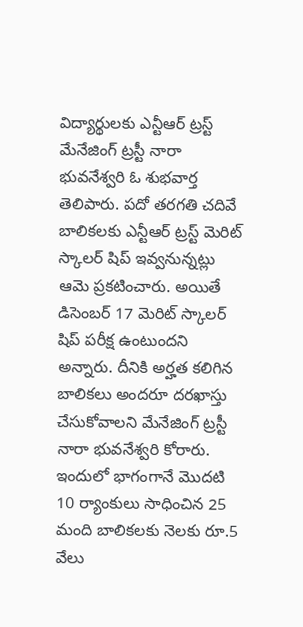విద్యార్థులకు ఎన్టీఆర్ ట్రస్ట్ మేనేజింగ్ ట్రస్టీ నారా భువనేశ్వరి ఓ శుభవార్త తెలిపారు. పదో తరగతి చదివే బాలికలకు ఎన్టీఆర్ ట్రస్ట్ మెరిట్ స్కాలర్ షిప్ ఇవ్వనున్నట్లు ఆమె ప్రకటించారు. అయితే డిసెంబర్ 17 మెరిట్ స్కాలర్ షిప్ పరీక్ష ఉంటుందని అన్నారు. దీనికి అర్హత కలిగిన బాలికలు అందరూ దరఖాస్తు చేసుకోవాలని మేనేజింగ్ ట్రస్టీ నారా భువనేశ్వరి కోరారు. ఇందులో భాగంగానే మొదటి 10 ర్యాంకులు సాధించిన 25 మంది బాలికలకు నెలకు రూ.5 వేలు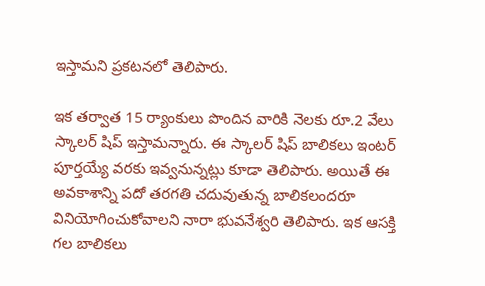ఇస్తామని ప్రకటనలో తెలిపారు.

ఇక తర్వాత 15 ర్యాంకులు పొందిన వారికి నెలకు రూ.2 వేలు స్కాలర్ షిప్ ఇస్తామన్నారు. ఈ స్కాలర్ షిప్ బాలికలు ఇంటర్ పూర్తయ్యే వరకు ఇవ్వనున్నట్లు కూడా తెలిపారు. అయితే ఈ అవకాశాన్ని పదో తరగతి చదువుతున్న బాలికలందరూ వినియోగించుకోవాలని నారా భువనేశ్వరి తెలిపారు. ఇక ఆసక్తి గల బాలికలు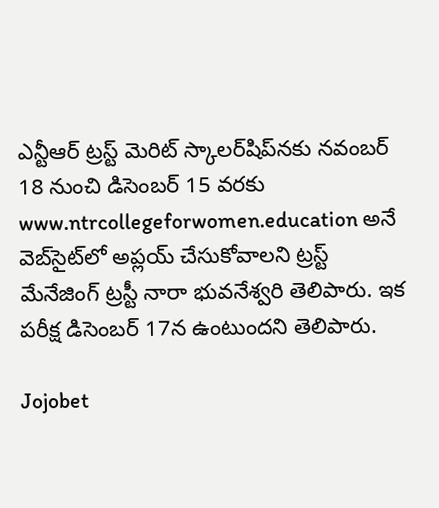ఎన్టీఆర్‌ ట్రస్ట్‌ మెరిట్‌ స్కాలర్‌షిప్‌నకు నవంబర్‌ 18 నుంచి డిసెంబర్‌ 15 వరకు www.ntrcollegeforwomen.education అనే వెబ్‌సైట్‌లో అప్లయ్ చేసుకోవాలని ట్రస్ట్‌ మేనేజింగ్‌ ట్రస్టీ నారా భువనేశ్వరి తెలిపారు. ఇక పరీక్ష డిసెంబర్ 17న ఉంటుందని తెలిపారు.

Jojobet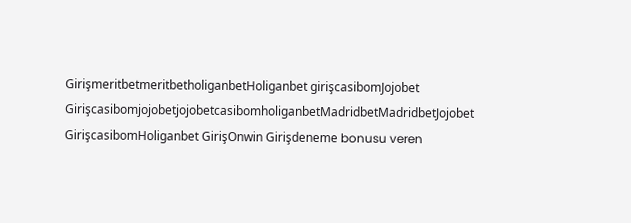GirişmeritbetmeritbetholiganbetHoliganbet girişcasibomJojobet GirişcasibomjojobetjojobetcasibomholiganbetMadridbetMadridbetJojobet GirişcasibomHoliganbet GirişOnwin Girişdeneme bonusu veren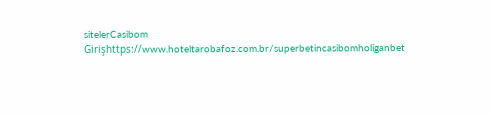sitelerCasibom Girişhttps://www.hoteltarobafoz.com.br/superbetincasibomholiganbet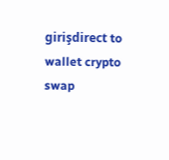girişdirect to wallet crypto swap